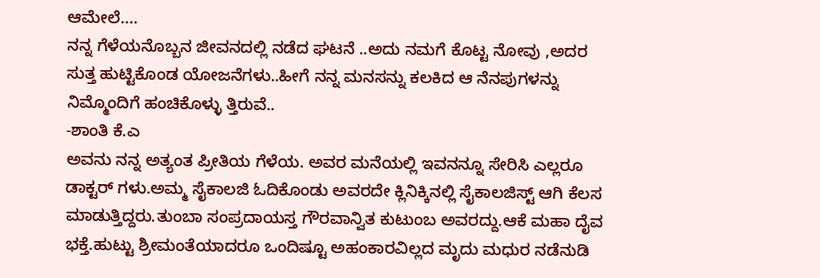ಆಮೇಲೆ….
ನನ್ನ ಗೆಳೆಯನೊಬ್ಬನ ಜೀವನದಲ್ಲಿ ನಡೆದ ಘಟನೆ ..ಅದು ನಮಗೆ ಕೊಟ್ಟ ನೋವು ,ಅದರ ಸುತ್ತ ಹುಟ್ಟಿಕೊಂಡ ಯೋಜನೆಗಳು..ಹೀಗೆ ನನ್ನ ಮನಸನ್ನು ಕಲಕಿದ ಆ ನೆನಪುಗಳನ್ನು ನಿಮ್ಮೊಂದಿಗೆ ಹಂಚಿಕೊಳ್ಳು ತ್ತಿರುವೆ..
-ಶಾಂತಿ ಕೆ.ಎ
ಅವನು ನನ್ನ ಅತ್ಯಂತ ಪ್ರೀತಿಯ ಗೆಳೆಯ. ಅವರ ಮನೆಯಲ್ಲಿ ಇವನನ್ನೂ ಸೇರಿಸಿ ಎಲ್ಲರೂ ಡಾಕ್ಟರ್ ಗಳು.ಅಮ್ಮ ಸೈಕಾಲಜಿ ಓದಿಕೊಂಡು ಅವರದೇ ಕ್ಲಿನಿಕ್ಕಿನಲ್ಲಿ ಸೈಕಾಲಜಿಸ್ಟ್ ಆಗಿ ಕೆಲಸ ಮಾಡುತ್ತಿದ್ದರು.ತುಂಬಾ ಸಂಪ್ರದಾಯಸ್ತ ಗೌರವಾನ್ವಿತ ಕುಟುಂಬ ಅವರದ್ದು.ಆಕೆ ಮಹಾ ದೈವ ಭಕ್ತೆ.ಹುಟ್ಟು ಶ್ರೀಮಂತೆಯಾದರೂ ಒಂದಿಷ್ಟೂ ಅಹಂಕಾರವಿಲ್ಲದ ಮೃದು ಮಧುರ ನಡೆನುಡಿ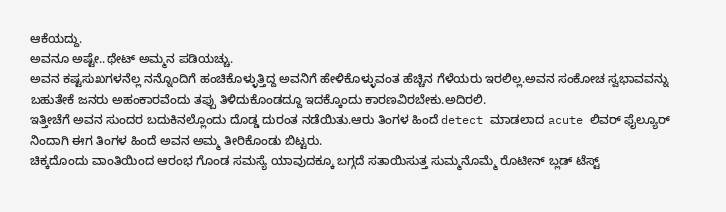ಆಕೆಯದ್ದು.
ಅವನೂ ಅಷ್ಟೇ..ಥೇಟ್ ಅಮ್ಮನ ಪಡಿಯಚ್ಚು.
ಅವನ ಕಷ್ಟಸುಖಗಳನೆಲ್ಲ ನನ್ನೊಂದಿಗೆ ಹಂಚಿಕೊಳ್ಳುತ್ತಿದ್ದ ಅವನಿಗೆ ಹೇಳಿಕೊಳ್ಳುವಂತ ಹೆಚ್ಚಿನ ಗೆಳೆಯರು ಇರಲಿಲ್ಲ.ಅವನ ಸಂಕೋಚ ಸ್ವಭಾವವನ್ನು ಬಹುತೇಕೆ ಜನರು ಅಹಂಕಾರವೆಂದು ತಪ್ಪು ತಿಳಿದುಕೊಂಡದ್ದೂ ಇದಕ್ಕೊಂದು ಕಾರಣವಿರಬೇಕು.ಅದಿರಲಿ.
ಇತ್ತೀಚೆಗೆ ಅವನ ಸುಂದರ ಬದುಕಿನಲ್ಲೊಂದು ದೊಡ್ಡ ದುರಂತ ನಡೆಯಿತು.ಆರು ತಿಂಗಳ ಹಿಂದೆ detect ಮಾಡಲಾದ acute ಲಿವರ್ ಫೈಲ್ಯೂರ್ ನಿಂದಾಗಿ ಈಗ ತಿಂಗಳ ಹಿಂದೆ ಅವನ ಅಮ್ಮ ತೀರಿಕೊಂಡು ಬಿಟ್ಟರು.
ಚಿಕ್ಕದೊಂದು ವಾಂತಿಯಿಂದ ಆರಂಭ ಗೊಂಡ ಸಮಸ್ಯೆ ಯಾವುದಕ್ಕೂ ಬಗ್ಗದೆ ಸತಾಯಿಸುತ್ತ ಸುಮ್ಮನೊಮ್ಮೆ ರೊಟೀನ್ ಬ್ಲಡ್ ಟೆಸ್ಟ್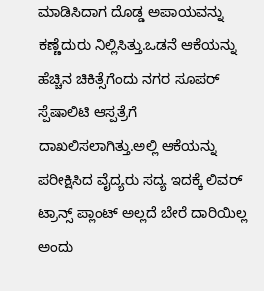ಮಾಡಿಸಿದಾಗ ದೊಡ್ಡ ಅಪಾಯವನ್ನು ಕಣ್ಣೆದುರು ನಿಲ್ಲಿಸಿತ್ತು.ಒಡನೆ ಆಕೆಯನ್ನು ಹೆಚ್ಚಿನ ಚಿಕಿತ್ಸೆಗೆಂದು ನಗರ ಸೂಪರ್ ಸ್ಪೆಷಾಲಿಟಿ ಆಸ್ಪತ್ರೆಗೆ ದಾಖಲಿಸಲಾಗಿತ್ತು.ಅಲ್ಲಿ ಆಕೆಯನ್ನು ಪರೀಕ್ಷಿಸಿದ ವೈದ್ಯರು ಸದ್ಯ ಇದಕ್ಕೆ ಲಿವರ್ ಟ್ರಾನ್ಸ್ ಪ್ಲಾಂಟ್ ಅಲ್ಲದೆ ಬೇರೆ ದಾರಿಯಿಲ್ಲ ಅಂದು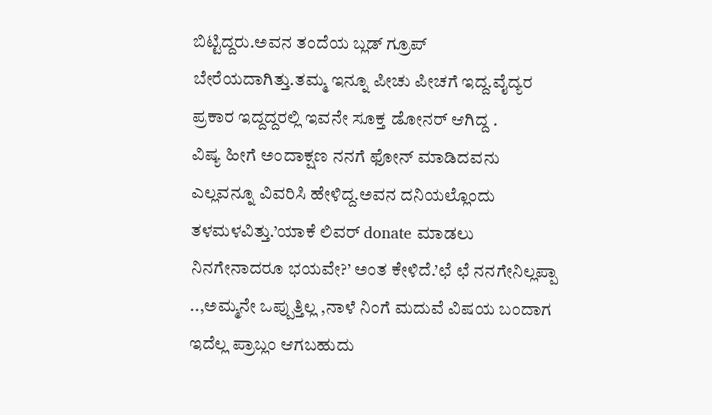ಬಿಟ್ಟಿದ್ದರು.ಅವನ ತಂದೆಯ ಬ್ಲಡ್ ಗ್ರೂಪ್ ಬೇರೆಯದಾಗಿತ್ತು.ತಮ್ಮ ಇನ್ನೂ ಪೀಚು ಪೀಚಗೆ ಇದ್ದ.ವೈದ್ಯರ ಪ್ರಕಾರ ಇದ್ದದ್ದರಲ್ಲಿ ಇವನೇ ಸೂಕ್ತ ಡೋನರ್ ಆಗಿದ್ದ .
ವಿಷ್ಯ ಹೀಗೆ ಅಂದಾಕ್ಷಣ ನನಗೆ ಫೋನ್ ಮಾಡಿದವನು ಎಲ್ಲವನ್ನೂ ವಿವರಿಸಿ ಹೇಳಿದ್ದ.ಅವನ ದನಿಯಲ್ಲೊಂದು ತಳಮಳವಿತ್ತು.’ಯಾಕೆ ಲಿವರ್ donate ಮಾಡಲು ನಿನಗೇನಾದರೂ ಭಯವೇ?’ ಅಂತ ಕೇಳಿದೆ.’ಛೆ ಛೆ ನನಗೇನಿಲ್ಲಪ್ಪಾ ..,ಅಮ್ಮನೇ ಒಪ್ಪುತ್ತಿಲ್ಲ ,ನಾಳೆ ನಿಂಗೆ ಮದುವೆ ವಿಷಯ ಬಂದಾಗ ಇದೆಲ್ಲ ಪ್ರಾಬ್ಲಂ ಆಗಬಹುದು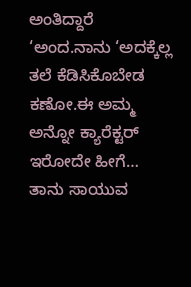ಅಂತಿದ್ದಾರೆ ‘ಅಂದ.ನಾನು ‘ಅದಕ್ಕೆಲ್ಲ ತಲೆ ಕೆಡಿಸಿಕೊಬೇಡ ಕಣೋ.ಈ ಅಮ್ಮ ಅನ್ನೋ ಕ್ಯಾರೆಕ್ಟರ್ ಇರೋದೇ ಹೀಗೆ… ತಾನು ಸಾಯುವ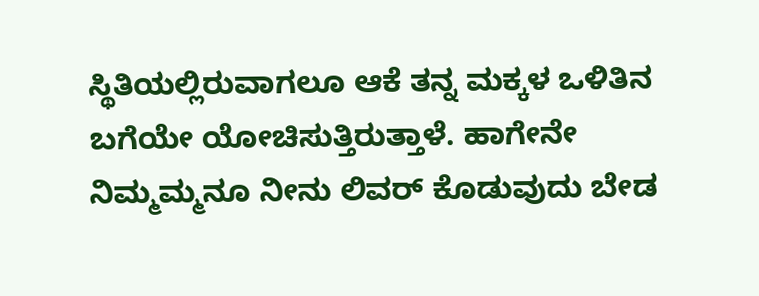ಸ್ಥಿತಿಯಲ್ಲಿರುವಾಗಲೂ ಆಕೆ ತನ್ನ ಮಕ್ಕಳ ಒಳಿತಿನ ಬಗೆಯೇ ಯೋಚಿಸುತ್ತಿರುತ್ತಾಳೆ. ಹಾಗೇನೇ ನಿಮ್ಮಮ್ಮನೂ ನೀನು ಲಿವರ್ ಕೊಡುವುದು ಬೇಡ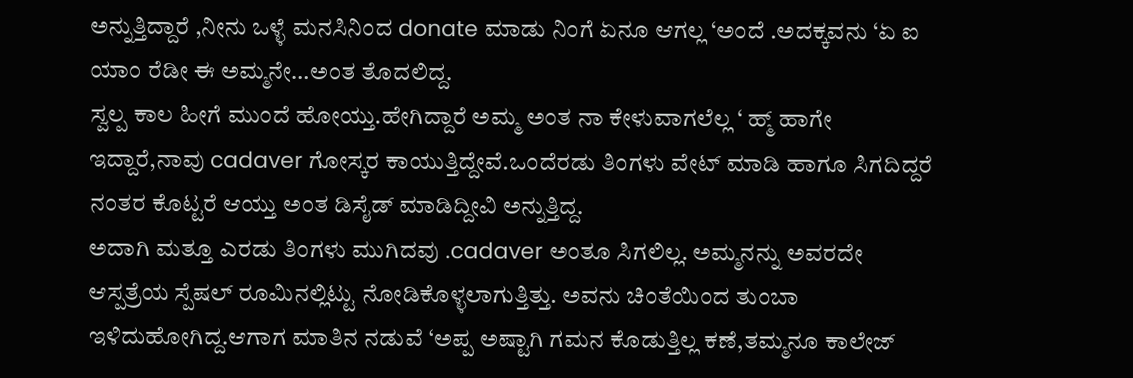ಅನ್ನುತ್ತಿದ್ದಾರೆ ,ನೀನು ಒಳ್ಳೆ ಮನಸಿನಿಂದ donate ಮಾಡು ನಿಂಗೆ ಏನೂ ಆಗಲ್ಲ ‘ಅಂದೆ .ಅದಕ್ಕವನು ‘ಏ ಐ ಯಾಂ ರೆಡೀ ಈ ಅಮ್ಮನೇ…ಅಂತ ತೊದಲಿದ್ದ.
ಸ್ವಲ್ಪ ಕಾಲ ಹೀಗೆ ಮುಂದೆ ಹೋಯ್ತು.ಹೇಗಿದ್ದಾರೆ ಅಮ್ಮ ಅಂತ ನಾ ಕೇಳುವಾಗಲೆಲ್ಲ ‘ ಹ್ಮ್ ಹಾಗೇ ಇದ್ದಾರೆ,ನಾವು cadaver ಗೋಸ್ಕರ ಕಾಯುತ್ತಿದ್ದೇವೆ.ಒಂದೆರಡು ತಿಂಗಳು ವೇಟ್ ಮಾಡಿ ಹಾಗೂ ಸಿಗದಿದ್ದರೆ ನಂತರ ಕೊಟ್ಟರೆ ಆಯ್ತು ಅಂತ ಡಿಸೈಡ್ ಮಾಡಿದ್ದೀವಿ ಅನ್ನುತ್ತಿದ್ದ.
ಅದಾಗಿ ಮತ್ತೂ ಎರಡು ತಿಂಗಳು ಮುಗಿದವು .cadaver ಅಂತೂ ಸಿಗಲಿಲ್ಲ. ಅಮ್ಮನನ್ನು ಅವರದೇ ಆಸ್ಪತ್ರೆಯ ಸ್ಪೆಷಲ್ ರೂಮಿನಲ್ಲಿಟ್ಟು ನೋಡಿಕೊಳ್ಳಲಾಗುತ್ತಿತ್ತು. ಅವನು ಚಿಂತೆಯಿಂದ ತುಂಬಾ ಇಳಿದುಹೋಗಿದ್ದ.ಆಗಾಗ ಮಾತಿನ ನಡುವೆ ‘ಅಪ್ಪ ಅಷ್ಟಾಗಿ ಗಮನ ಕೊಡುತ್ತಿಲ್ಲ ಕಣೆ,ತಮ್ಮನೂ ಕಾಲೇಜ್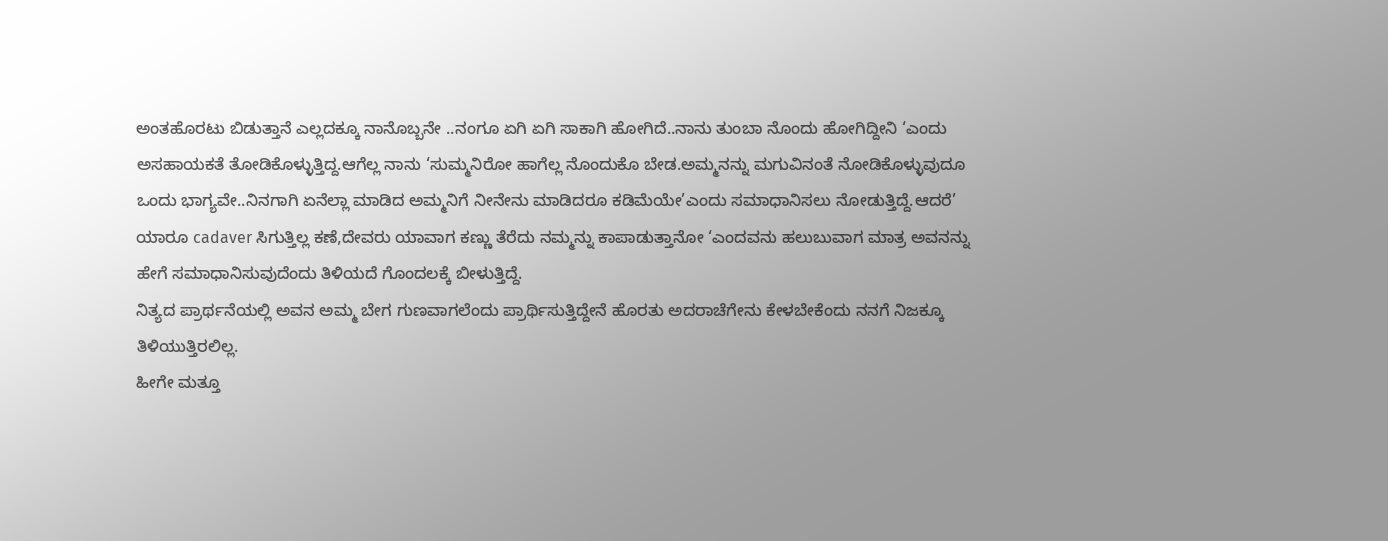ಅಂತಹೊರಟು ಬಿಡುತ್ತಾನೆ ಎಲ್ಲದಕ್ಕೂ ನಾನೊಬ್ಬನೇ ..ನಂಗೂ ಏಗಿ ಏಗಿ ಸಾಕಾಗಿ ಹೋಗಿದೆ..ನಾನು ತುಂಬಾ ನೊಂದು ಹೋಗಿದ್ದೀನಿ ‘ಎಂದು ಅಸಹಾಯಕತೆ ತೋಡಿಕೊಳ್ಳುತ್ತಿದ್ದ.ಆಗೆಲ್ಲ ನಾನು ‘ಸುಮ್ಮನಿರೋ ಹಾಗೆಲ್ಲ ನೊಂದುಕೊ ಬೇಡ.ಅಮ್ಮನನ್ನು ಮಗುವಿನಂತೆ ನೋಡಿಕೊಳ್ಳುವುದೂ ಒಂದು ಭಾಗ್ಯವೇ..ನಿನಗಾಗಿ ಏನೆಲ್ಲಾ ಮಾಡಿದ ಅಮ್ಮನಿಗೆ ನೀನೇನು ಮಾಡಿದರೂ ಕಡಿಮೆಯೇ’ಎಂದು ಸಮಾಧಾನಿಸಲು ನೋಡುತ್ತಿದ್ದೆ.ಆದರೆ’ ಯಾರೂ cadaver ಸಿಗುತ್ತಿಲ್ಲ ಕಣೆ,ದೇವರು ಯಾವಾಗ ಕಣ್ಣು ತೆರೆದು ನಮ್ಮನ್ನು ಕಾಪಾಡುತ್ತಾನೋ ‘ಎಂದವನು ಹಲುಬುವಾಗ ಮಾತ್ರ ಅವನನ್ನು ಹೇಗೆ ಸಮಾಧಾನಿಸುವುದೆಂದು ತಿಳಿಯದೆ ಗೊಂದಲಕ್ಕೆ ಬೀಳುತ್ತಿದ್ದೆ.
ನಿತ್ಯದ ಪ್ರಾರ್ಥನೆಯಲ್ಲಿ ಅವನ ಅಮ್ಮ ಬೇಗ ಗುಣವಾಗಲೆಂದು ಪ್ರಾರ್ಥಿಸುತ್ತಿದ್ದೇನೆ ಹೊರತು ಅದರಾಚೆಗೇನು ಕೇಳಬೇಕೆಂದು ನನಗೆ ನಿಜಕ್ಕೂ ತಿಳಿಯುತ್ತಿರಲಿಲ್ಲ.
ಹೀಗೇ ಮತ್ತೂ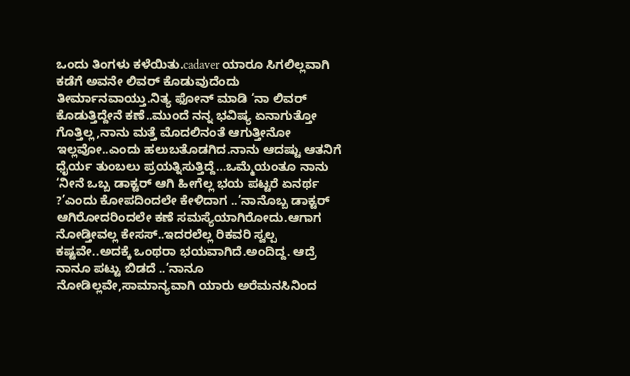ಒಂದು ತಿಂಗಳು ಕಳೆಯಿತು.cadaver ಯಾರೂ ಸಿಗಲಿಲ್ಲವಾಗಿ ಕಡೆಗೆ ಅವನೇ ಲಿವರ್ ಕೊಡುವುದೆಂದು ತೀರ್ಮಾನವಾಯ್ತು.ನಿತ್ಯ ಫೋನ್ ಮಾಡಿ ‘ನಾ ಲಿವರ್ ಕೊಡುತ್ತಿದ್ದೇನೆ ಕಣೆ..ಮುಂದೆ ನನ್ನ ಭವಿಷ್ಯ ಏನಾಗುತ್ತೋ ಗೊತ್ತಿಲ್ಲ,ನಾನು ಮತ್ತೆ ಮೊದಲಿನಂತೆ ಆಗುತ್ತೀನೋ ಇಲ್ಲವೋ..ಎಂದು ಹಲುಬತೊಡಗಿದ.ನಾನು ಆದಷ್ಟು ಆತನಿಗೆ ಧೈರ್ಯ ತುಂಬಲು ಪ್ರಯತ್ನಿಸುತ್ತಿದ್ದೆ…ಒಮ್ಮೆಯಂತೂ ನಾನು ‘ನೀನೆ ಒಬ್ಬ ಡಾಕ್ಟರ್ ಆಗಿ ಹೀಗೆಲ್ಲ ಭಯ ಪಟ್ಟರೆ ಏನರ್ಥ ?’ಎಂದು ಕೋಪದಿಂದಲೇ ಕೇಳಿದಾಗ ..’ನಾನೊಬ್ಬ ಡಾಕ್ಟರ್ ಆಗಿರೋದರಿಂದಲೇ ಕಣೆ ಸಮಸ್ಯೆಯಾಗಿರೋದು.ಆಗಾಗ ನೋಡ್ತೀವಲ್ಲ ಕೇಸಸ್..ಇದರಲೆಲ್ಲ ರಿಕವರಿ ಸ್ವಲ್ಪ ಕಷ್ಟವೇ..ಅದಕ್ಕೆ ಒಂಥರಾ ಭಯವಾಗಿದೆ.ಅಂದಿದ್ದ. ಆದ್ರೆ ನಾನೂ ಪಟ್ಟು ಬಿಡದೆ ..’ನಾನೂ ನೋಡಿಲ್ಲವೇ,ಸಾಮಾನ್ಯವಾಗಿ ಯಾರು ಅರೆಮನಸಿನಿಂದ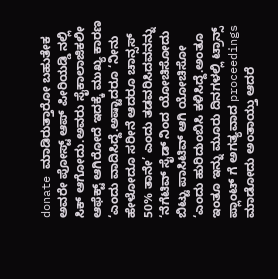donate ಮಾಡಿರುತ್ತಾರೋ ಬಹುತೇಕ ಅವರೇ ಪೋಸ್ಟ್ ಆಪ್ ಪೀರಿಯಡ್ಡಿ ನಲ್ಲಿ ಸಿಕ್ ಆಗೋದು.ಅವರು ಸೈಕಾಲಾಜಿಕಲೀ ಆಫೆಕ್ಟ್ ಆಗಿರೋದೆ ಇದಕ್ಕೆ ಮುಖ್ಯ ಕಾರಣ ‘ಎಂದು ವಾದಿಸಿದ್ದೆ.ಅಷ್ಟಾದರೂ ‘ನೀನು ಹೇಳೋದೂ ಸರೀನೆ ಆದರೂ ಚಾನ್ಸಸ್ 50% ತಾನೇ’ ಎಂದು ತಡವರಿಸಿದವನನ್ನು ‘ನೆಗೆಟಿವ್ ಸೈಡ್ ನಿಂದ ಯೋಚಿಸೋದು ಬಿಟ್ಟು ಪಾಸಿಟಿವ್ ಆಗಿ ಯೋಚಿಸೋ ‘ಎಂದು ಹುರಿದುಂಬಿಸಿ ಕಳಿಸಿದ್ದೆ.ಅಂತೂ ಇಂತೂ ಇನ್ನು ಮೂರು ದಿನಗಳಲ್ಲಿ ಟ್ರಾನ್ಸ್ ಪ್ಲಾಂಟ್ ಗೆ ಅಗತ್ಯವಾದ proceedings ಮಾಡೋದು ಅಂತಾಯ್ತು ಆದರೆ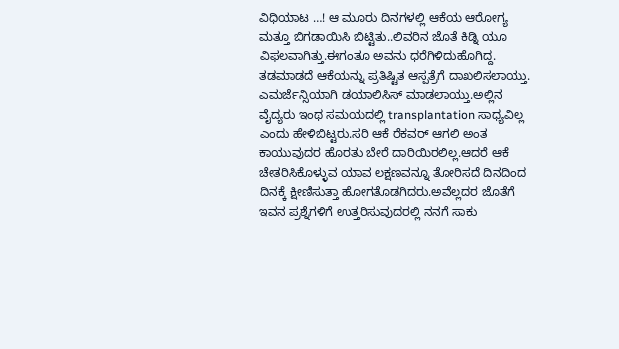ವಿಧಿಯಾಟ …! ಆ ಮೂರು ದಿನಗಳಲ್ಲಿ ಆಕೆಯ ಆರೋಗ್ಯ ಮತ್ತೂ ಬಿಗಡಾಯಿಸಿ ಬಿಟ್ಟಿತು..ಲಿವರಿನ ಜೊತೆ ಕಿಡ್ನಿ ಯೂ ವಿಫಲವಾಗಿತ್ತು.ಈಗಂತೂ ಅವನು ಧರೆಗಿಳಿದುಹೊಗಿದ್ದ.
ತಡಮಾಡದೆ ಆಕೆಯನ್ನು ಪ್ರತಿಷ್ಟಿತ ಆಸ್ಪತ್ರೆಗೆ ದಾಖಲಿಸಲಾಯ್ತು. ಎಮರ್ಜೆನ್ಸಿಯಾಗಿ ಡಯಾಲಿಸಿಸ್ ಮಾಡಲಾಯ್ತು.ಅಲ್ಲಿನ ವೈದ್ಯರು ಇಂಥ ಸಮಯದಲ್ಲಿ transplantation ಸಾಧ್ಯವಿಲ್ಲ ಎಂದು ಹೇಳಿಬಿಟ್ಟರು.ಸರಿ ಆಕೆ ರೆಕವರ್ ಆಗಲಿ ಅಂತ ಕಾಯುವುದರ ಹೊರತು ಬೇರೆ ದಾರಿಯಿರಲಿಲ್ಲ.ಆದರೆ ಆಕೆ ಚೇತರಿಸಿಕೊಳ್ಳುವ ಯಾವ ಲಕ್ಷಣವನ್ನೂ ತೋರಿಸದೆ ದಿನದಿಂದ ದಿನಕ್ಕೆ ಕ್ಷೀಣಿಸುತ್ತಾ ಹೋಗತೊಡಗಿದರು.ಅವೆಲ್ಲದರ ಜೊತೆಗೆ ಇವನ ಪ್ರಶ್ನೆಗಳಿಗೆ ಉತ್ತರಿಸುವುದರಲ್ಲಿ ನನಗೆ ಸಾಕು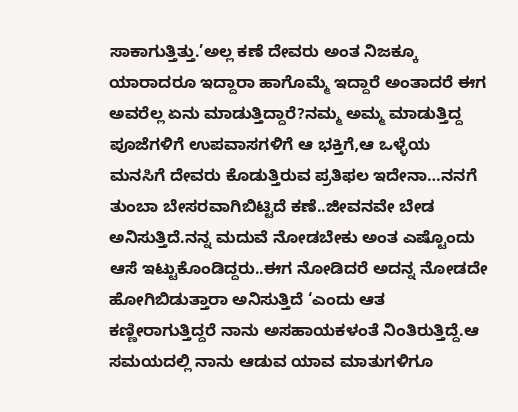ಸಾಕಾಗುತ್ತಿತ್ತು.’ಅಲ್ಲ ಕಣೆ ದೇವರು ಅಂತ ನಿಜಕ್ಕೂ ಯಾರಾದರೂ ಇದ್ದಾರಾ ಹಾಗೊಮ್ಮೆ ಇದ್ದಾರೆ ಅಂತಾದರೆ ಈಗ ಅವರೆಲ್ಲ ಏನು ಮಾಡುತ್ತಿದ್ದಾರೆ?ನಮ್ಮ ಅಮ್ಮ ಮಾಡುತ್ತಿದ್ದ ಪೂಜೆಗಳಿಗೆ ಉಪವಾಸಗಳಿಗೆ ಆ ಭಕ್ತಿಗೆ,ಆ ಒಳ್ಳೆಯ ಮನಸಿಗೆ ದೇವರು ಕೊಡುತ್ತಿರುವ ಪ್ರತಿಫಲ ಇದೇನಾ…ನನಗೆ ತುಂಬಾ ಬೇಸರವಾಗಿಬಿಟ್ಟಿದೆ ಕಣೆ..ಜೀವನವೇ ಬೇಡ ಅನಿಸುತ್ತಿದೆ.ನನ್ನ ಮದುವೆ ನೋಡಬೇಕು ಅಂತ ಎಷ್ಟೊಂದು ಆಸೆ ಇಟ್ಟುಕೊಂಡಿದ್ದರು..ಈಗ ನೋಡಿದರೆ ಅದನ್ನ ನೋಡದೇ ಹೋಗಿಬಿಡುತ್ತಾರಾ ಅನಿಸುತ್ತಿದೆ ‘ಎಂದು ಆತ ಕಣ್ಣೀರಾಗುತ್ತಿದ್ದರೆ ನಾನು ಅಸಹಾಯಕಳಂತೆ ನಿಂತಿರುತ್ತಿದ್ದೆ.ಆ ಸಮಯದಲ್ಲಿ ನಾನು ಆಡುವ ಯಾವ ಮಾತುಗಳಿಗೂ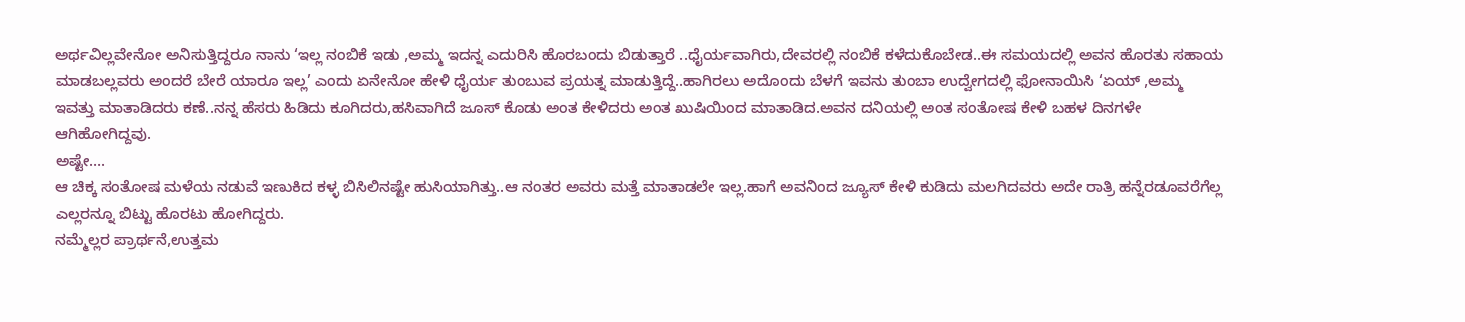ಅರ್ಥವಿಲ್ಲವೇನೋ ಅನಿಸುತ್ತಿದ್ದರೂ ನಾನು ‘ಇಲ್ಲ ನಂಬಿಕೆ ಇಡು ,ಅಮ್ಮ ಇದನ್ನ ಎದುರಿಸಿ ಹೊರಬಂದು ಬಿಡುತ್ತಾರೆ ..ಧೈರ್ಯವಾಗಿರು,ದೇವರಲ್ಲಿ ನಂಬಿಕೆ ಕಳೆದುಕೊಬೇಡ..ಈ ಸಮಯದಲ್ಲಿ ಅವನ ಹೊರತು ಸಹಾಯ ಮಾಡಬಲ್ಲವರು ಅಂದರೆ ಬೇರೆ ಯಾರೂ ಇಲ್ಲ’ ಎಂದು ಏನೇನೋ ಹೇಳಿ ಧೈರ್ಯ ತುಂಬುವ ಪ್ರಯತ್ನ ಮಾಡುತ್ತಿದ್ದೆ..ಹಾಗಿರಲು ಅದೊಂದು ಬೆಳಗೆ ಇವನು ತುಂಬಾ ಉದ್ವೇಗದಲ್ಲಿ ಫೋನಾಯಿಸಿ ‘ಏಯ್ ,ಅಮ್ಮ ಇವತ್ತು ಮಾತಾಡಿದರು ಕಣೆ..ನನ್ನ ಹೆಸರು ಹಿಡಿದು ಕೂಗಿದರು,ಹಸಿವಾಗಿದೆ ಜೂಸ್ ಕೊಡು ಅಂತ ಕೇಳಿದರು ಅಂತ ಖುಷಿಯಿಂದ ಮಾತಾಡಿದ.ಅವನ ದನಿಯಲ್ಲಿ ಅಂತ ಸಂತೋಷ ಕೇಳಿ ಬಹಳ ದಿನಗಳೇ ಆಗಿಹೋಗಿದ್ದವು.
ಅಷ್ಟೇ….
ಆ ಚಿಕ್ಕ ಸಂತೋಷ ಮಳೆಯ ನಡುವೆ ಇಣುಕಿದ ಕಳ್ಳ ಬಿಸಿಲಿನಷ್ಟೇ ಹುಸಿಯಾಗಿತ್ತು..ಆ ನಂತರ ಅವರು ಮತ್ತೆ ಮಾತಾಡಲೇ ಇಲ್ಲ.ಹಾಗೆ ಅವನಿಂದ ಜ್ಯೂಸ್ ಕೇಳಿ ಕುಡಿದು ಮಲಗಿದವರು ಅದೇ ರಾತ್ರಿ ಹನ್ನೆರಡೂವರೆಗೆಲ್ಲ ಎಲ್ಲರನ್ನೂ ಬಿಟ್ಟು ಹೊರಟು ಹೋಗಿದ್ದರು.
ನಮ್ಮೆಲ್ಲರ ಪ್ರಾರ್ಥನೆ,ಉತ್ತಮ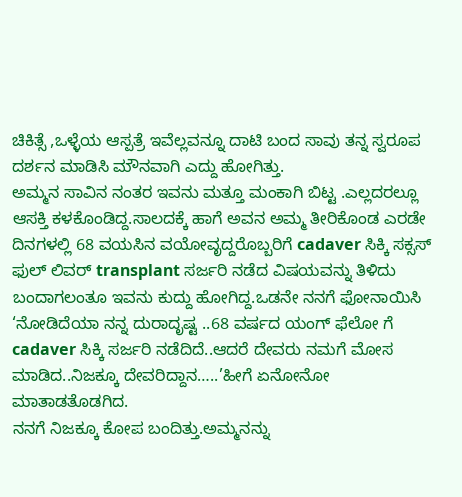ಚಿಕಿತ್ಸೆ ,ಒಳ್ಳೆಯ ಆಸ್ಪತ್ರೆ ಇವೆಲ್ಲವನ್ನೂ ದಾಟಿ ಬಂದ ಸಾವು ತನ್ನ ಸ್ವರೂಪ ದರ್ಶನ ಮಾಡಿಸಿ ಮೌನವಾಗಿ ಎದ್ದು ಹೋಗಿತ್ತು.
ಅಮ್ಮನ ಸಾವಿನ ನಂತರ ಇವನು ಮತ್ತೂ ಮಂಕಾಗಿ ಬಿಟ್ಟ .ಎಲ್ಲದರಲ್ಲೂ ಆಸಕ್ತಿ ಕಳಕೊಂಡಿದ್ದ.ಸಾಲದಕ್ಕೆ ಹಾಗೆ ಅವನ ಅಮ್ಮ ತೀರಿಕೊಂಡ ಎರಡೇ ದಿನಗಳಲ್ಲಿ 68 ವಯಸಿನ ವಯೋವೃದ್ದರೊಬ್ಬರಿಗೆ cadaver ಸಿಕ್ಕಿ ಸಕ್ಸಸ್ ಫುಲ್ ಲಿವರ್ transplant ಸರ್ಜರಿ ನಡೆದ ವಿಷಯವನ್ನು ತಿಳಿದು ಬಂದಾಗಲಂತೂ ಇವನು ಕುದ್ದು ಹೋಗಿದ್ದ.ಒಡನೇ ನನಗೆ ಫೋನಾಯಿಸಿ ‘ನೋಡಿದೆಯಾ ನನ್ನ ದುರಾದೃಷ್ಟ ..68 ವರ್ಷದ ಯಂಗ್ ಫೆಲೋ ಗೆ cadaver ಸಿಕ್ಕಿ ಸರ್ಜರಿ ನಡೆದಿದೆ..ಆದರೆ ದೇವರು ನಮಗೆ ಮೋಸ ಮಾಡಿದ..ನಿಜಕ್ಕೂ ದೇವರಿದ್ದಾನ…..’ಹೀಗೆ ಏನೋನೋ ಮಾತಾಡತೊಡಗಿದ.
ನನಗೆ ನಿಜಕ್ಕೂ ಕೋಪ ಬಂದಿತ್ತು.ಅಮ್ಮನನ್ನು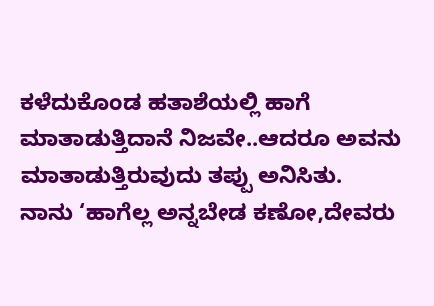ಕಳೆದುಕೊಂಡ ಹತಾಶೆಯಲ್ಲಿ ಹಾಗೆ ಮಾತಾಡುತ್ತಿದಾನೆ ನಿಜವೇ..ಆದರೂ ಅವನು ಮಾತಾಡುತ್ತಿರುವುದು ತಪ್ಪು ಅನಿಸಿತು.
ನಾನು ‘ಹಾಗೆಲ್ಲ ಅನ್ನಬೇಡ ಕಣೋ,ದೇವರು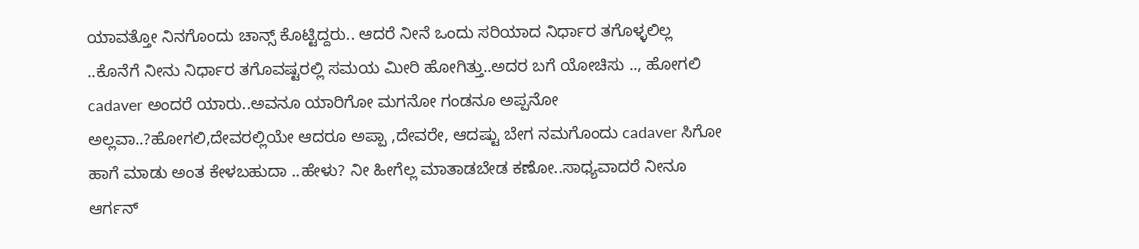ಯಾವತ್ತೋ ನಿನಗೊಂದು ಚಾನ್ಸ್ ಕೊಟ್ಟಿದ್ದರು.. ಆದರೆ ನೀನೆ ಒಂದು ಸರಿಯಾದ ನಿರ್ಧಾರ ತಗೊಳ್ಳಲಿಲ್ಲ ..ಕೊನೆಗೆ ನೀನು ನಿರ್ಧಾರ ತಗೊವಷ್ಟರಲ್ಲಿ ಸಮಯ ಮೀರಿ ಹೋಗಿತ್ತು..ಅದರ ಬಗೆ ಯೋಚಿಸು .., ಹೋಗಲಿ cadaver ಅಂದರೆ ಯಾರು..ಅವನೂ ಯಾರಿಗೋ ಮಗನೋ ಗಂಡನೂ ಅಪ್ಪನೋ ಅಲ್ಲವಾ..?ಹೋಗಲಿ,ದೇವರಲ್ಲಿಯೇ ಆದರೂ ಅಪ್ಪಾ ,ದೇವರೇ, ಆದಷ್ಟು ಬೇಗ ನಮಗೊಂದು cadaver ಸಿಗೋ ಹಾಗೆ ಮಾಡು ಅಂತ ಕೇಳಬಹುದಾ ..ಹೇಳು? ನೀ ಹೀಗೆಲ್ಲ ಮಾತಾಡಬೇಡ ಕಣೋ..ಸಾಧ್ಯವಾದರೆ ನೀನೂ ಆರ್ಗನ್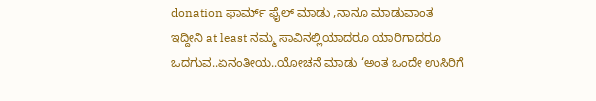donation ಫಾರ್ಮ್ ಫೈಲ್ ಮಾಡು ,ನಾನೂ ಮಾಡುವಾಂತ ಇದ್ದೀನಿ at least ನಮ್ಮ ಸಾವಿನಲ್ಲಿಯಾದರೂ ಯಾರಿಗಾದರೂ ಒದಗುವ..ಏನಂತೀಯ..ಯೋಚನೆ ಮಾಡು ‘ಅಂತ ಒಂದೇ ಉಸಿರಿಗೆ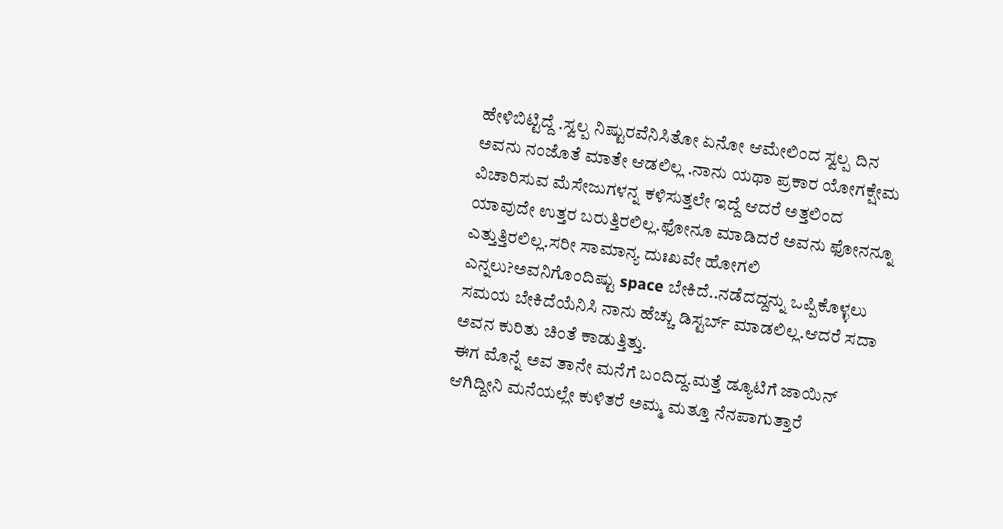ಹೇಳಿಬಿಟ್ಟಿದ್ದೆ .ಸ್ವಲ್ಪ ನಿಷ್ಟುರವೆನಿಸಿತೋ ಏನೋ ಆಮೇಲಿಂದ ಸ್ವಲ್ಪ ದಿನ ಅವನು ನಂಜೊತೆ ಮಾತೇ ಆಡಲಿಲ್ಲ .ನಾನು ಯಥಾ ಪ್ರಕಾರ ಯೋಗಕ್ಷೇಮ ವಿಚಾರಿಸುವ ಮೆಸೇಜುಗಳನ್ನ ಕಳಿಸುತ್ತಲೇ ಇದ್ದೆ ಆದರೆ ಅತ್ತಲಿಂದ ಯಾವುದೇ ಉತ್ತರ ಬರುತ್ತಿರಲಿಲ್ಲ.ಫೋನೂ ಮಾಡಿದರೆ ಅವನು ಫೋನನ್ನೂ ಎತ್ತುತ್ತಿರಲಿಲ್ಲ.ಸರೀ ಸಾಮಾನ್ಯ ದುಃಖವೇ ಹೋಗಲಿ ಎನ್ನಲು?ಅವನಿಗೊಂದಿಷ್ಟು space ಬೇಕಿದೆ..ನಡೆದದ್ದನ್ನು ಒಪ್ಪಿಕೊಳ್ಳಲು ಸಮಯ ಬೇಕಿದೆಯೆನಿಸಿ ನಾನು ಹೆಚ್ಚು ಡಿಸ್ಟರ್ಬ್ ಮಾಡಲಿಲ್ಲ.ಆದರೆ ಸದಾ ಅವನ ಕುರಿತು ಚಿಂತೆ ಕಾಡುತ್ತಿತ್ತು.
ಈಗ ಮೊನ್ನೆ ಅವ ತಾನೇ ಮನೆಗೆ ಬಂದಿದ್ದ.ಮತ್ತೆ ಡ್ಯೂಟಿಗೆ ಜಾಯಿನ್ ಆಗಿದ್ದೀನಿ ಮನೆಯಲ್ಲೇ ಕುಳಿತರೆ ಅಮ್ಮ ಮತ್ತೂ ನೆನಪಾಗುತ್ತಾರೆ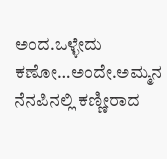ಅಂದ.ಒಳ್ಳೇದು ಕಣೋ…ಅಂದೇ.ಅಮ್ಮನ ನೆನಪಿನಲ್ಲಿ ಕಣ್ಣೀರಾದ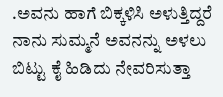.ಅವನು ಹಾಗೆ ಬಿಕ್ಕಳಿಸಿ ಅಳುತ್ತಿದ್ದರೆ ನಾನು ಸುಮ್ಮನೆ ಅವನನ್ನು ಅಳಲು ಬಿಟ್ಟು ಕೈ ಹಿಡಿದು ನೇವರಿಸುತ್ತಾ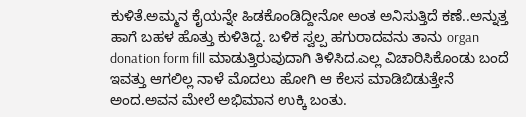ಕುಳಿತೆ.ಅಮ್ಮನ ಕೈಯನ್ನೇ ಹಿಡಕೊಂಡಿದ್ದೀನೋ ಅಂತ ಅನಿಸುತ್ತಿದೆ ಕಣೆ..ಅನ್ನುತ್ತ ಹಾಗೆ ಬಹಳ ಹೊತ್ತು ಕುಳಿತಿದ್ದ. ಬಳಿಕ ಸ್ವಲ್ಪ ಹಗುರಾದವನು ತಾನು organ donation form fill ಮಾಡುತ್ತಿರುವುದಾಗಿ ತಿಳಿಸಿದ.ಎಲ್ಲ ವಿಚಾರಿಸಿಕೊಂಡು ಬಂದೆ ಇವತ್ತು ಆಗಲಿಲ್ಲ ನಾಳೆ ಮೊದಲು ಹೋಗಿ ಆ ಕೆಲಸ ಮಾಡಿಬಿಡುತ್ತೇನೆ ಅಂದ.ಅವನ ಮೇಲೆ ಅಭಿಮಾನ ಉಕ್ಕಿ ಬಂತು.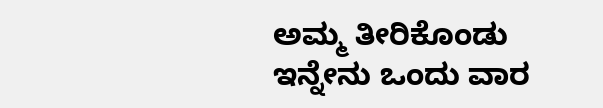ಅಮ್ಮ ತೀರಿಕೊಂಡು ಇನ್ನೇನು ಒಂದು ವಾರ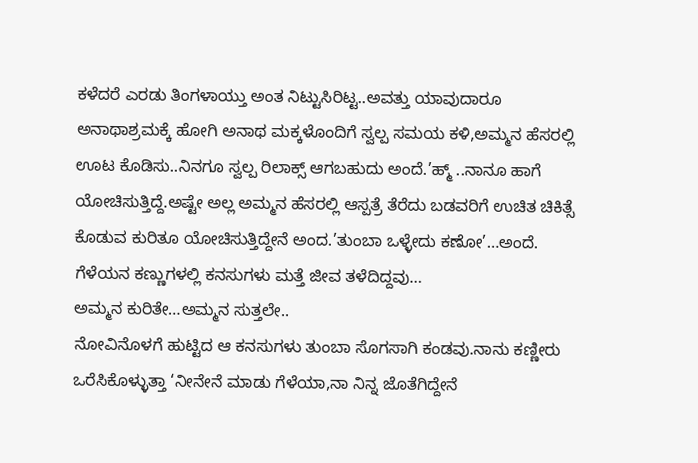ಕಳೆದರೆ ಎರಡು ತಿಂಗಳಾಯ್ತು ಅಂತ ನಿಟ್ಟುಸಿರಿಟ್ಟ..ಅವತ್ತು ಯಾವುದಾರೂ ಅನಾಥಾಶ್ರಮಕ್ಕೆ ಹೋಗಿ ಅನಾಥ ಮಕ್ಕಳೊಂದಿಗೆ ಸ್ವಲ್ಪ ಸಮಯ ಕಳಿ,ಅಮ್ಮನ ಹೆಸರಲ್ಲಿ ಊಟ ಕೊಡಿಸು..ನಿನಗೂ ಸ್ವಲ್ಪ ರಿಲಾಕ್ಸ್ ಆಗಬಹುದು ಅಂದೆ.’ಹ್ಮ್ ..ನಾನೂ ಹಾಗೆ ಯೋಚಿಸುತ್ತಿದ್ದೆ.ಅಷ್ಟೇ ಅಲ್ಲ ಅಮ್ಮನ ಹೆಸರಲ್ಲಿ ಆಸ್ಪತ್ರೆ ತೆರೆದು ಬಡವರಿಗೆ ಉಚಿತ ಚಿಕಿತ್ಸೆ ಕೊಡುವ ಕುರಿತೂ ಯೋಚಿಸುತ್ತಿದ್ದೇನೆ ಅಂದ.’ತುಂಬಾ ಒಳ್ಳೇದು ಕಣೋ’…ಅಂದೆ.
ಗೆಳೆಯನ ಕಣ್ಣುಗಳಲ್ಲಿ ಕನಸುಗಳು ಮತ್ತೆ ಜೀವ ತಳೆದಿದ್ದವು…
ಅಮ್ಮನ ಕುರಿತೇ…ಅಮ್ಮನ ಸುತ್ತಲೇ..
ನೋವಿನೊಳಗೆ ಹುಟ್ಟಿದ ಆ ಕನಸುಗಳು ತುಂಬಾ ಸೊಗಸಾಗಿ ಕಂಡವು.ನಾನು ಕಣ್ಣೀರು ಒರೆಸಿಕೊಳ್ಳುತ್ತಾ ‘ನೀನೇನೆ ಮಾಡು ಗೆಳೆಯಾ,ನಾ ನಿನ್ನ ಜೊತೆಗಿದ್ದೇನೆ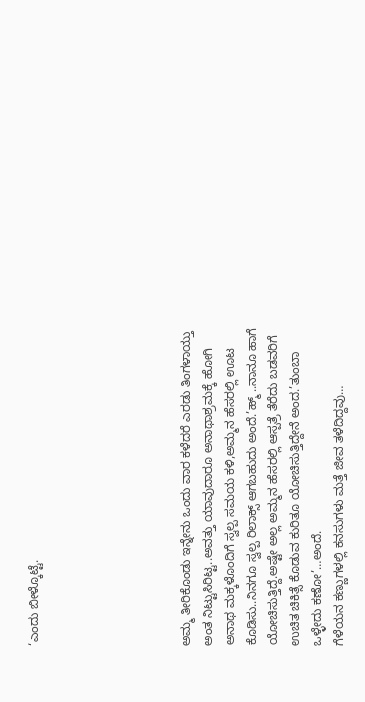‘ಎಂದು ಬೀಳ್ಕೊಟ್ಟೆ.






ಅಮ್ಮ ತೀರಿಕೊಂಡು ಇನ್ನೇನು ಒಂದು ವಾರ ಕಳೆದರೆ ಎರಡು ತಿಂಗಳಾಯ್ತು ಅಂತ ನಿಟ್ಟುಸಿರಿಟ್ಟ..ಅವತ್ತು ಯಾವುದಾರೂ ಅನಾಥಾಶ್ರಮಕ್ಕೆ ಹೋಗಿ ಅನಾಥ ಮಕ್ಕಳೊಂದಿಗೆ ಸ್ವಲ್ಪ ಸಮಯ ಕಳಿ,ಅಮ್ಮನ ಹೆಸರಲ್ಲಿ ಊಟ ಕೊಡಿಸು..ನಿನಗೂ ಸ್ವಲ್ಪ ರಿಲಾಕ್ಸ್ ಆಗಬಹುದು ಅಂದೆ.’ಹ್ಮ್ ..ನಾನೂ ಹಾಗೆ ಯೋಚಿಸುತ್ತಿದ್ದೆ.ಅಷ್ಟೇ ಅಲ್ಲ ಅಮ್ಮನ ಹೆಸರಲ್ಲಿ ಆಸ್ಪತ್ರೆ ತೆರೆದು ಬಡವರಿಗೆ ಉಚಿತ ಚಿಕಿತ್ಸೆ ಕೊಡುವ ಕುರಿತೂ ಯೋಚಿಸುತ್ತಿದ್ದೇನೆ ಅಂದ.’ತುಂಬಾ ಒಳ್ಳೇದು ಕಣೋ’…ಅಂದೆ.
ಗೆಳೆಯನ ಕಣ್ಣುಗಳಲ್ಲಿ ಕನಸುಗಳು ಮತ್ತೆ ಜೀವ ತಳೆದಿದ್ದವು…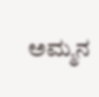ಅಮ್ಮನ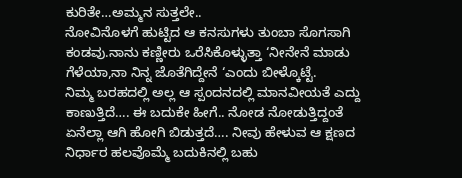ಕುರಿತೇ…ಅಮ್ಮನ ಸುತ್ತಲೇ..
ನೋವಿನೊಳಗೆ ಹುಟ್ಟಿದ ಆ ಕನಸುಗಳು ತುಂಬಾ ಸೊಗಸಾಗಿ ಕಂಡವು.ನಾನು ಕಣ್ಣೀರು ಒರೆಸಿಕೊಳ್ಳುತ್ತಾ ‘ನೀನೇನೆ ಮಾಡು ಗೆಳೆಯಾ,ನಾ ನಿನ್ನ ಜೊತೆಗಿದ್ದೇನೆ ‘ಎಂದು ಬೀಳ್ಕೊಟ್ಟೆ.
ನಿಮ್ಮ ಬರಹದಲ್ಲಿ ಅಲ್ಲ ಆ ಸ್ಪಂದನದಲ್ಲಿ ಮಾನವೀಯತೆ ಎದ್ದು ಕಾಣುತ್ತಿದೆ…. ಈ ಬದುಕೇ ಹೀಗೆ.. ನೋಡ ನೋಡುತ್ತಿದ್ದಂತೆ ಏನೆಲ್ಲಾ ಆಗಿ ಹೋಗಿ ಬಿಡುತ್ತದೆ…. ನೀವು ಹೇಳುವ ಆ ಕ್ಷಣದ ನಿರ್ಧಾರ ಹಲವೊಮ್ಮೆ ಬದುಕಿನಲ್ಲಿ ಬಹು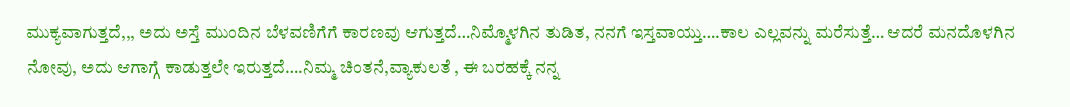ಮುಕ್ಯವಾಗುತ್ತದೆ,,, ಅದು ಅಸ್ತೆ ಮುಂದಿನ ಬೆಳವಣಿಗೆಗೆ ಕಾರಣವು ಆಗುತ್ತದೆ…ನಿಮ್ಮೊಳಗಿನ ತುಡಿತ, ನನಗೆ ಇಸ್ತವಾಯ್ತು….ಕಾಲ ಎಲ್ಲವನ್ನು ಮರೆಸುತ್ತೆ… ಆದರೆ ಮನದೊಳಗಿನ ನೋವು, ಅದು ಆಗಾಗ್ಗೆ ಕಾಡುತ್ತಲೇ ಇರುತ್ತದೆ….ನಿಮ್ಮ ಚಿಂತನೆ,ವ್ಯಾಕುಲತೆ , ಈ ಬರಹಕ್ಕೆ ನನ್ನ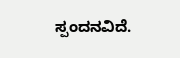ಸ್ಪಂದನವಿದೆ.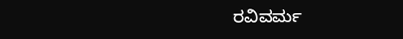ರವಿವರ್ಮ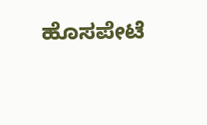ಹೊಸಪೇಟೆ